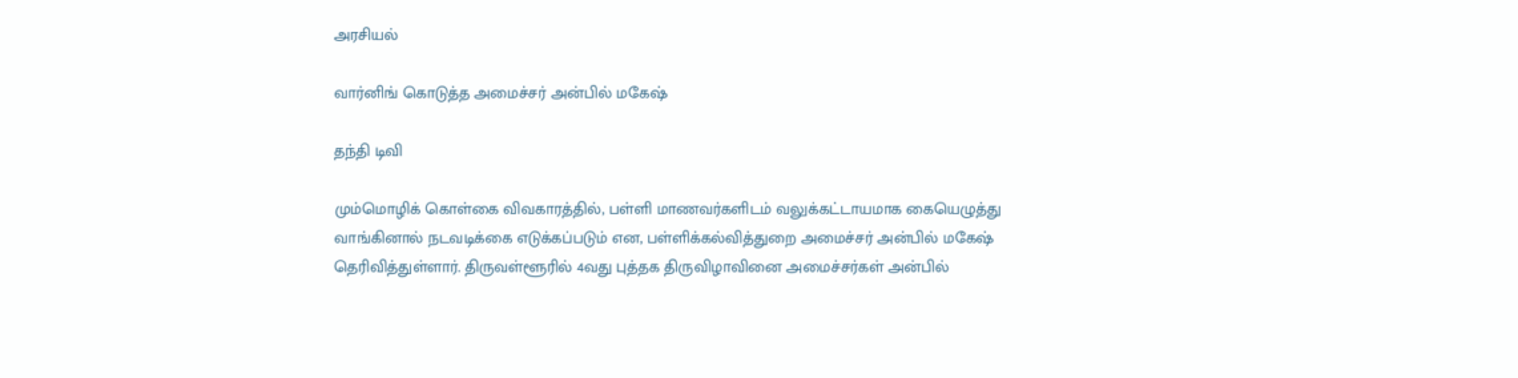அரசியல்

வார்னிங் கொடுத்த அமைச்சர் அன்பில் மகேஷ்

தந்தி டிவி

மும்மொழிக் கொள்கை விவகாரத்தில், பள்ளி மாணவர்களிடம் வலுக்கட்டாயமாக கையெழுத்து வாங்கினால் நடவடிக்கை எடுக்கப்படும் என, பள்ளிக்கல்வித்துறை அமைச்சர் அன்பில் மகேஷ் தெரிவித்துள்ளார். திருவள்ளூரில் 4வது புத்தக திருவிழாவினை அமைச்சர்கள் அன்பில்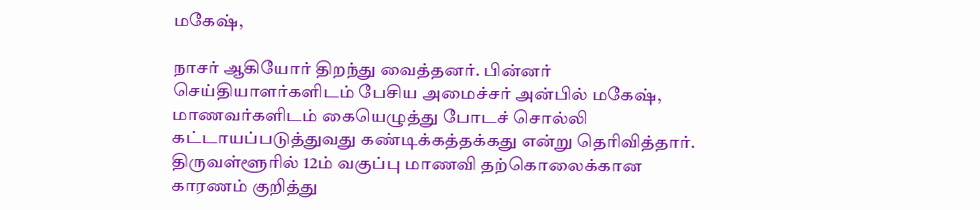மகேஷ்,

நாசர் ஆகியோர் திறந்து வைத்தனர். பின்னர் செய்தியாளர்களிடம் பேசிய அமைச்சர் அன்பில் மகேஷ், மாணவர்களிடம் கையெழுத்து போடச் சொல்லி கட்டாயப்படுத்துவது கண்டிக்கத்தக்கது என்று தெரிவித்தார். திருவள்ளூரில் 12ம் வகுப்பு மாணவி தற்கொலைக்கான காரணம் குறித்து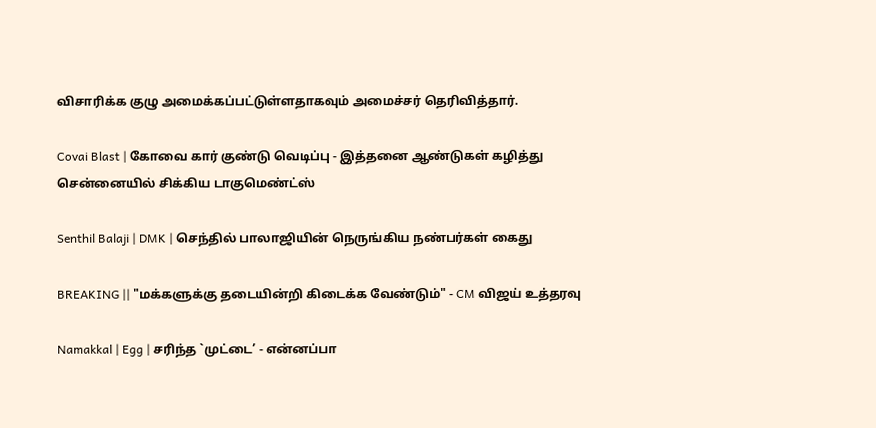விசாரிக்க குழு அமைக்கப்பட்டுள்ளதாகவும் அமைச்சர் தெரிவித்தார்.

Covai Blast | கோவை கார் குண்டு வெடிப்பு - இத்தனை ஆண்டுகள் கழித்து சென்னையில் சிக்கிய டாகுமெண்ட்ஸ்

Senthil Balaji | DMK | செந்தில் பாலாஜியின் நெருங்கிய நண்பர்கள் கைது

BREAKING || "மக்களுக்கு தடையின்றி கிடைக்க வேண்டும்" - CM விஜய் உத்தரவு

Namakkal | Egg | சரிந்த `முட்டை’ - என்னப்பா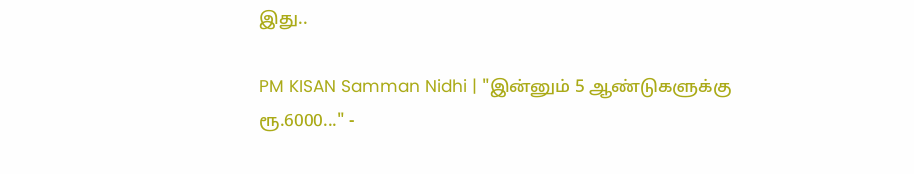இது..

PM KISAN Samman Nidhi | "இன்னும் 5 ஆண்டுகளுக்கு ரூ.6000..." -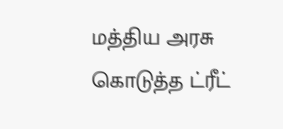மத்திய அரசு கொடுத்த ட்ரீட்